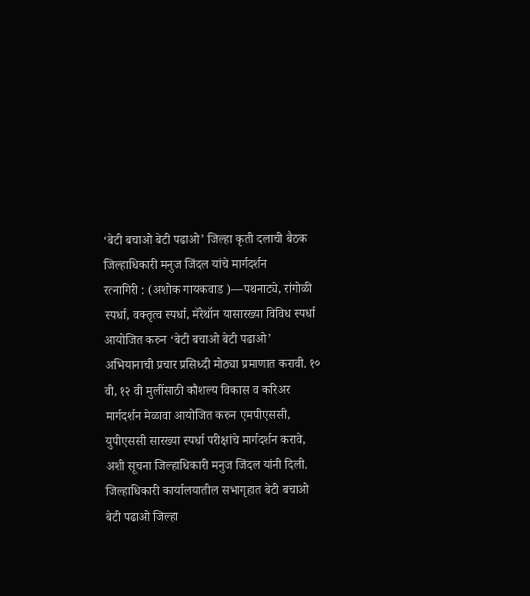‘बेटी बचाओ बेटी पढाओ’ जिल्हा कृती दलाची बैठक
जिल्हाधिकारी मनुज जिंदल यांचे मार्गदर्शन
रत्नागिरी : (अशोक गायकवाड )—पथनाट्ये, रांगोळी स्पर्धा, वक्तृत्व स्पर्धा, मॅरेथॉन यासारख्या विविध स्पर्धा आयोजित करुन ‘बेटी बचाओ बेटी पढाओ’ अभियानाची प्रचार प्रसिध्दी मोठ्या प्रमाणात करावी. १० वी, १२ वी मुलींसाठी कौशल्य विकास व करिअर मार्गदर्शन मेळावा आयोजित करुन एमपीएससी, युपीएससी सारख्या स्पर्धा परीक्षांचे मार्गदर्शन करावे, अशी सूचना जिल्हाधिकारी मनुज जिंदल यांनी दिली. जिल्हाधिकारी कार्यालयातील सभागृहात बेटी बचाओ बेटी पढाओ जिल्हा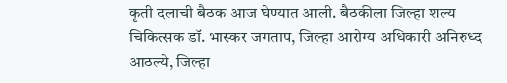कृती दलाची बैठक आज घेण्यात आली. बैठकीला जिल्हा शल्य चिकित्सक डॉ. भास्कर जगताप, जिल्हा आरोग्य अधिकारी अनिरुध्द आठल्ये, जिल्हा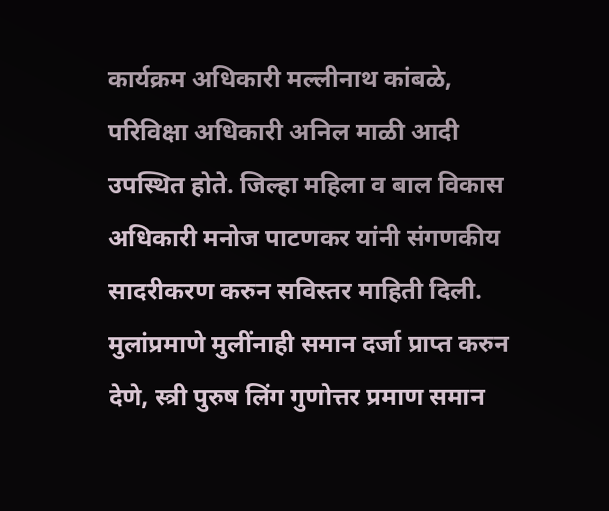कार्यक्रम अधिकारी मल्लीनाथ कांबळे, परिविक्षा अधिकारी अनिल माळी आदी उपस्थित होते. जिल्हा महिला व बाल विकास अधिकारी मनोज पाटणकर यांनी संगणकीय सादरीकरण करुन सविस्तर माहिती दिली. मुलांप्रमाणे मुलींनाही समान दर्जा प्राप्त करुन देणे, स्त्री पुरुष लिंग गुणोत्तर प्रमाण समान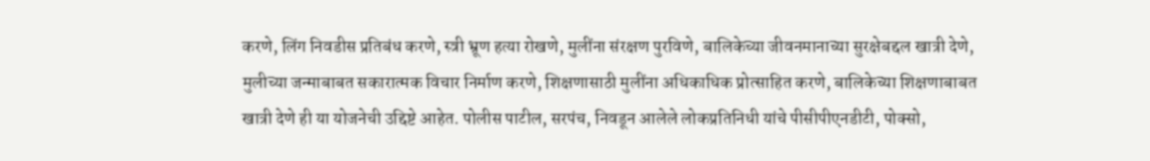करणे, लिंग निवडीस प्रतिबंध करणे, स्त्री भ्रूण हत्या रोखणे, मुलींना संरक्षण पुरविणे, बालिकेच्या जीवनमानाच्या सुरक्षेबद्दल खात्री देणे, मुलीच्या जन्माबाबत सकारात्मक विचार निर्माण करणे, शिक्षणासाठी मुलींना अधिकाधिक प्रोत्साहित करणे, बालिकेच्या शिक्षणाबाबत खात्री देणे ही या योजनेची उद्दिष्टे आहेत. पोलीस पाटील, सरपंच, निवडून आलेले लोकप्रतिनिधी यांचे पीसीपीएनडीटी, पोक्सो,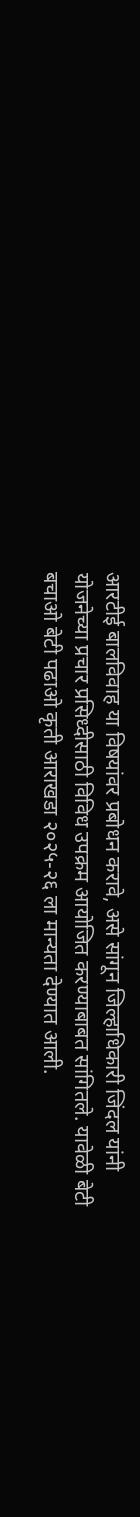आरटीई बालविवाह या विषयांवर प्रबोधन करावे, असे सांगून जिल्हाधिकारी जिंदल यांनी योजनेच्या प्रचार प्रसिध्दीसाठी विविध उपक्रम आयोजित करण्याबाबत सांगितले. यावेळी बेटी बचाओ बेटी पढाओ कृती आराखडा २०२५-२६ ला मान्यता देण्यात आली.